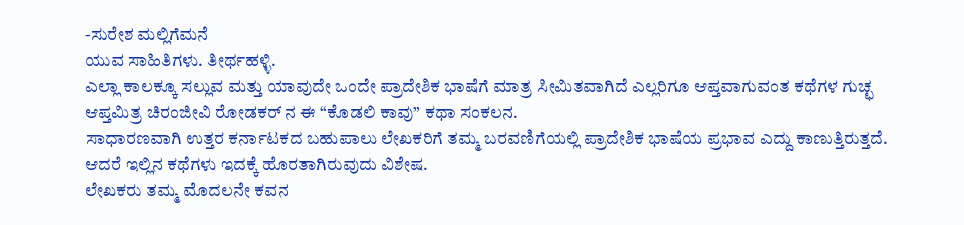-ಸುರೇಶ ಮಲ್ಲಿಗೆಮನೆ
ಯುವ ಸಾಹಿತಿಗಳು. ತೀರ್ಥಹಳ್ಳಿ.
ಎಲ್ಲಾ ಕಾಲಕ್ಕೂ ಸಲ್ಲುವ ಮತ್ತು ಯಾವುದೇ ಒಂದೇ ಪ್ರಾದೇಶಿಕ ಭಾಷೆಗೆ ಮಾತ್ರ ಸೀಮಿತವಾಗಿದೆ ಎಲ್ಲರಿಗೂ ಆಪ್ತವಾಗುವಂತ ಕಥೆಗಳ ಗುಚ್ಛ ಆಪ್ತಮಿತ್ರ ಚಿರಂಜೀವಿ ರೋಡಕರ್ ನ ಈ “ಕೊಡಲಿ ಕಾವು” ಕಥಾ ಸಂಕಲನ.
ಸಾಧಾರಣವಾಗಿ ಉತ್ತರ ಕರ್ನಾಟಕದ ಬಹುಪಾಲು ಲೇಖಕರಿಗೆ ತಮ್ಮ ಬರವಣಿಗೆಯಲ್ಲಿ ಪ್ರಾದೇಶಿಕ ಭಾಷೆಯ ಪ್ರಭಾವ ಎದ್ದು ಕಾಣುತ್ತಿರುತ್ತದೆ. ಆದರೆ ಇಲ್ಲಿನ ಕಥೆಗಳು ಇದಕ್ಕೆ ಹೊರತಾಗಿರುವುದು ವಿಶೇಷ.
ಲೇಖಕರು ತಮ್ಮ ಮೊದಲನೇ ಕವನ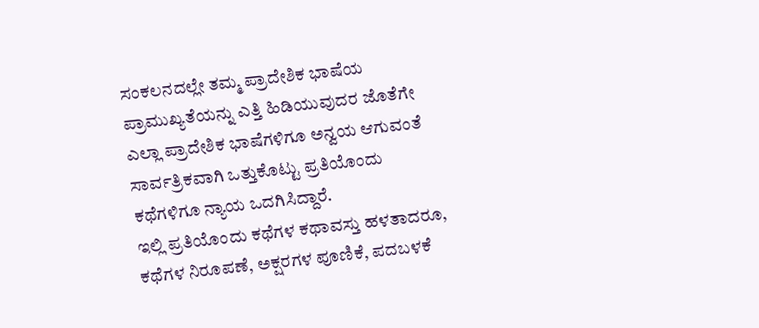ಸಂಕಲನದಲ್ಲೇ ತಮ್ಮ ಪ್ರಾದೇಶಿಕ ಭಾಷೆಯ ಪ್ರಾಮುಖ್ಯತೆಯನ್ನು ಎತ್ತಿ ಹಿಡಿಯುವುದರ ಜೊತೆಗೇ ಎಲ್ಲಾ ಪ್ರಾದೇಶಿಕ ಭಾಷೆಗಳಿಗೂ ಅನ್ವಯ ಆಗುವಂತೆ ಸಾರ್ವತ್ರಿಕವಾಗಿ ಒತ್ತುಕೊಟ್ಟು ಪ್ರತಿಯೊಂದು ಕಥೆಗಳಿಗೂ ನ್ಯಾಯ ಒದಗಿಸಿದ್ದಾರೆ.
ಇಲ್ಲಿ ಪ್ರತಿಯೊಂದು ಕಥೆಗಳ ಕಥಾವಸ್ತು ಹಳತಾದರೂ, ಕಥೆಗಳ ನಿರೂಪಣೆ, ಅಕ್ಷರಗಳ ಪೂಣಿಕೆ, ಪದಬಳಕೆ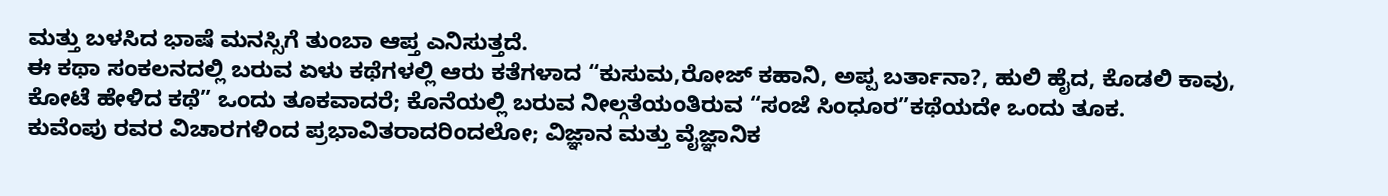ಮತ್ತು ಬಳಸಿದ ಭಾಷೆ ಮನಸ್ಸಿಗೆ ತುಂಬಾ ಆಪ್ತ ಎನಿಸುತ್ತದೆ.
ಈ ಕಥಾ ಸಂಕಲನದಲ್ಲಿ ಬರುವ ಏಳು ಕಥೆಗಳಲ್ಲಿ ಆರು ಕತೆಗಳಾದ “ಕುಸುಮ,ರೋಜ್ ಕಹಾನಿ, ಅಪ್ಪ ಬರ್ತಾನಾ?, ಹುಲಿ ಹೈದ, ಕೊಡಲಿ ಕಾವು, ಕೋಟೆ ಹೇಳಿದ ಕಥೆ” ಒಂದು ತೂಕವಾದರೆ; ಕೊನೆಯಲ್ಲಿ ಬರುವ ನೀಲ್ಗತೆಯಂತಿರುವ “ಸಂಜೆ ಸಿಂಧೂರ”ಕಥೆಯದೇ ಒಂದು ತೂಕ.
ಕುವೆಂಪು ರವರ ವಿಚಾರಗಳಿಂದ ಪ್ರಭಾವಿತರಾದರಿಂದಲೋ; ವಿಜ್ಞಾನ ಮತ್ತು ವೈಜ್ಞಾನಿಕ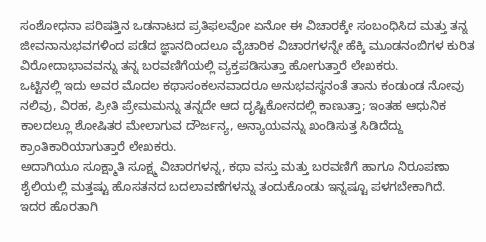ಸಂಶೋಧನಾ ಪರಿಷತ್ತಿನ ಒಡನಾಟದ ಪ್ರತಿಫಲವೋ ಏನೋ ಈ ವಿಚಾರಕ್ಕೇ ಸಂಬಂಧಿಸಿದ ಮತ್ತು ತನ್ನ ಜೀವನಾನುಭವಗಳಿಂದ ಪಡೆದ ಜ್ಞಾನದಿಂದಲೂ ವೈಚಾರಿಕ ವಿಚಾರಗಳನ್ನೇ ಹೆಕ್ಕಿ ಮೂಡನಂಬಿಗಳ ಕುರಿತ ವಿರೋದಾಭಾವವನ್ನು ತನ್ನ ಬರವಣಿಗೆಯಲ್ಲಿ ವ್ಯಕ್ತಪಡಿಸುತ್ತಾ ಹೋಗುತ್ತಾರೆ ಲೇಖಕರು.
ಒಟ್ಟಿನಲ್ಲಿ ಇದು ಅವರ ಮೊದಲ ಕಥಾಸಂಕಲನವಾದರೂ ಅನುಭವಸ್ಥನಂತೆ ತಾನು ಕಂಡುಂಡ ನೋವು ನಲಿವು, ವಿರಹ, ಪ್ರೀತಿ ಪ್ರೇಮಮನ್ನು ತನ್ನದೇ ಆದ ದೃಷ್ಟಿಕೋನದಲ್ಲಿ ಕಾಣುತ್ತಾ; ಇಂತಹ ಆಧುನಿಕ ಕಾಲದಲ್ಲೂ ಶೋಷಿತರ ಮೇಲಾಗುವ ದೌರ್ಜನ್ಯ, ಅನ್ಯಾಯವನ್ನು ಖಂಡಿಸುತ್ತ ಸಿಡಿದೆದ್ದು ಕ್ರಾಂತಿಕಾರಿಯಾಗುತ್ತಾರೆ ಲೇಖಕರು.
ಅದಾಗಿಯೂ ಸೂಕ್ಷ್ಮಾತಿ ಸೂಕ್ಷ್ಮ ವಿಚಾರಗಳನ್ನ, ಕಥಾ ವಸ್ತು ಮತ್ತು ಬರವಣಿಗೆ ಹಾಗೂ ನಿರೂಪಣಾ ಶೈಲಿಯಲ್ಲಿ ಮತ್ತಷ್ಟು ಹೊಸತನದ ಬದಲಾವಣೆಗಳನ್ನು ತಂದುಕೊಂಡು ಇನ್ನಷ್ಟೂ ಪಳಗಬೇಕಾಗಿದೆ.
ಇದರ ಹೊರತಾಗಿ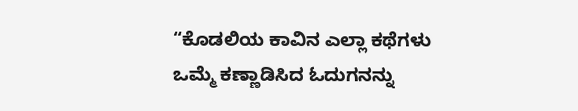“ಕೊಡಲಿಯ ಕಾವಿನ ಎಲ್ಲಾ ಕಥೆಗಳು ಒಮ್ಮೆ ಕಣ್ಣಾಡಿಸಿದ ಓದುಗನನ್ನು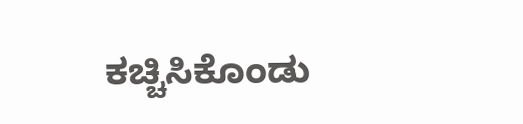ಕಚ್ಚಿಸಿಕೊಂಡು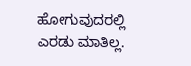ಹೋಗುವುದರಲ್ಲಿ ಎರಡು ಮಾತಿಲ್ಲ.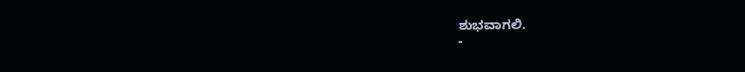ಶುಭವಾಗಲಿ.
-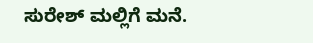ಸುರೇಶ್ ಮಲ್ಲಿಗೆ ಮನೆ.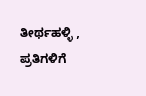ತೀರ್ಥಹಳ್ಳಿ ,
ಪ್ರತಿಗಳಿಗೆ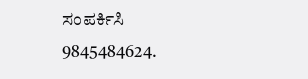ಸಂಪರ್ಕಿಸಿ
9845484624.